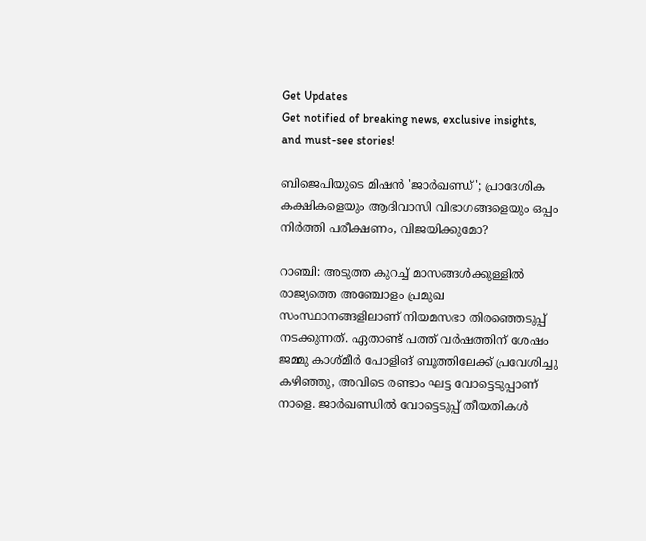Get Updates
Get notified of breaking news, exclusive insights, and must-see stories!

ബിജെപിയുടെ മിഷൻ 'ജാർഖണ്ഡ്'; പ്രാദേശിക കക്ഷികളെയും ആദിവാസി വിഭാഗങ്ങളെയും ഒപ്പം നിർത്തി പരീക്ഷണം, വിജയിക്കുമോ?

റാഞ്ചി: അടുത്ത കുറച്ച് മാസങ്ങൾക്കുള്ളിൽ രാജ്യത്തെ അഞ്ചോളം പ്രമുഖ സംസ്ഥാനങ്ങളിലാണ് നിയമസഭാ തിരഞ്ഞെടുപ്പ് നടക്കുന്നത്. ഏതാണ്ട് പത്ത് വർഷത്തിന് ശേഷം ജമ്മു കാശ്‌മീർ പോളിങ് ബൂത്തിലേക്ക് പ്രവേശിച്ചു കഴിഞ്ഞു, അവിടെ രണ്ടാം ഘട്ട വോട്ടെടുപ്പാണ് നാളെ. ജാർഖണ്ഡിൽ വോട്ടെടുപ്പ് തീയതികൾ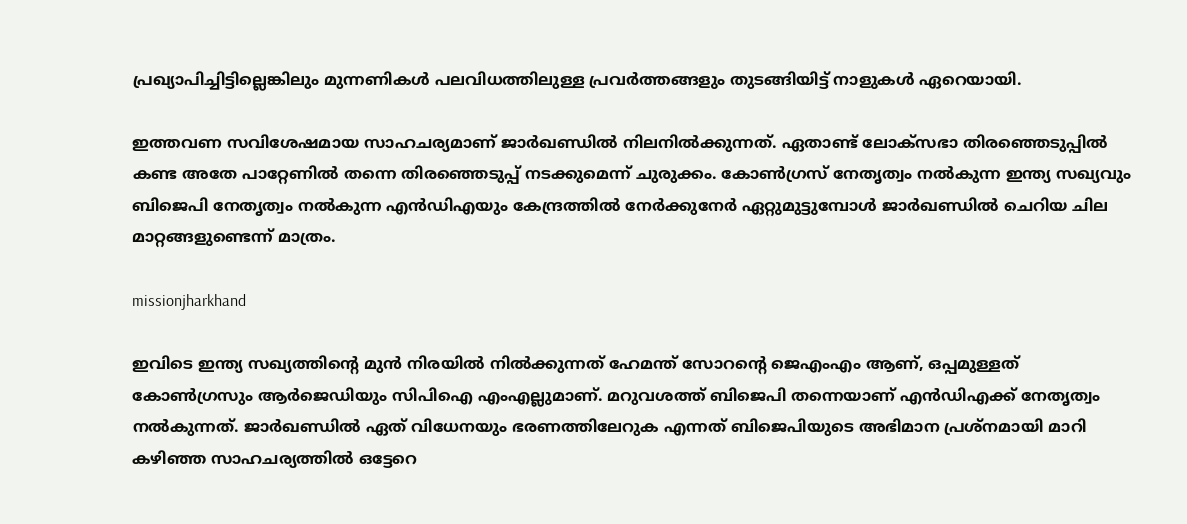പ്രഖ്യാപിച്ചിട്ടില്ലെങ്കിലും മുന്നണികൾ പലവിധത്തിലുള്ള പ്രവർത്തങ്ങളും തുടങ്ങിയിട്ട് നാളുകൾ ഏറെയായി.

ഇത്തവണ സവിശേഷമായ സാഹചര്യമാണ് ജാർഖണ്ഡിൽ നിലനിൽക്കുന്നത്. ഏതാണ്ട് ലോക്‌സഭാ തിരഞ്ഞെടുപ്പിൽ കണ്ട അതേ പാറ്റേണിൽ തന്നെ തിരഞ്ഞെടുപ്പ് നടക്കുമെന്ന് ചുരുക്കം. കോൺഗ്രസ് നേതൃത്വം നൽകുന്ന ഇന്ത്യ സഖ്യവും ബിജെപി നേതൃത്വം നൽകുന്ന എൻഡിഎയും കേന്ദ്രത്തിൽ നേർക്കുനേർ ഏറ്റുമുട്ടുമ്പോൾ ജാർഖണ്ഡിൽ ചെറിയ ചില മാറ്റങ്ങളുണ്ടെന്ന് മാത്രം.

missionjharkhand

ഇവിടെ ഇന്ത്യ സഖ്യത്തിന്റെ മുൻ നിരയിൽ നിൽക്കുന്നത് ഹേമന്ത് സോറന്റെ ജെഎംഎം ആണ്, ഒപ്പമുള്ളത് കോൺഗ്രസും ആർജെഡിയും സിപിഐ എംഎല്ലുമാണ്. മറുവശത്ത് ബിജെപി തന്നെയാണ് എൻഡിഎക്ക് നേതൃത്വം നൽകുന്നത്. ജാർഖണ്ഡിൽ ഏത് വിധേനയും ഭരണത്തിലേറുക എന്നത് ബിജെപിയുടെ അഭിമാന പ്രശ്‌നമായി മാറി കഴിഞ്ഞ സാഹചര്യത്തിൽ ഒട്ടേറെ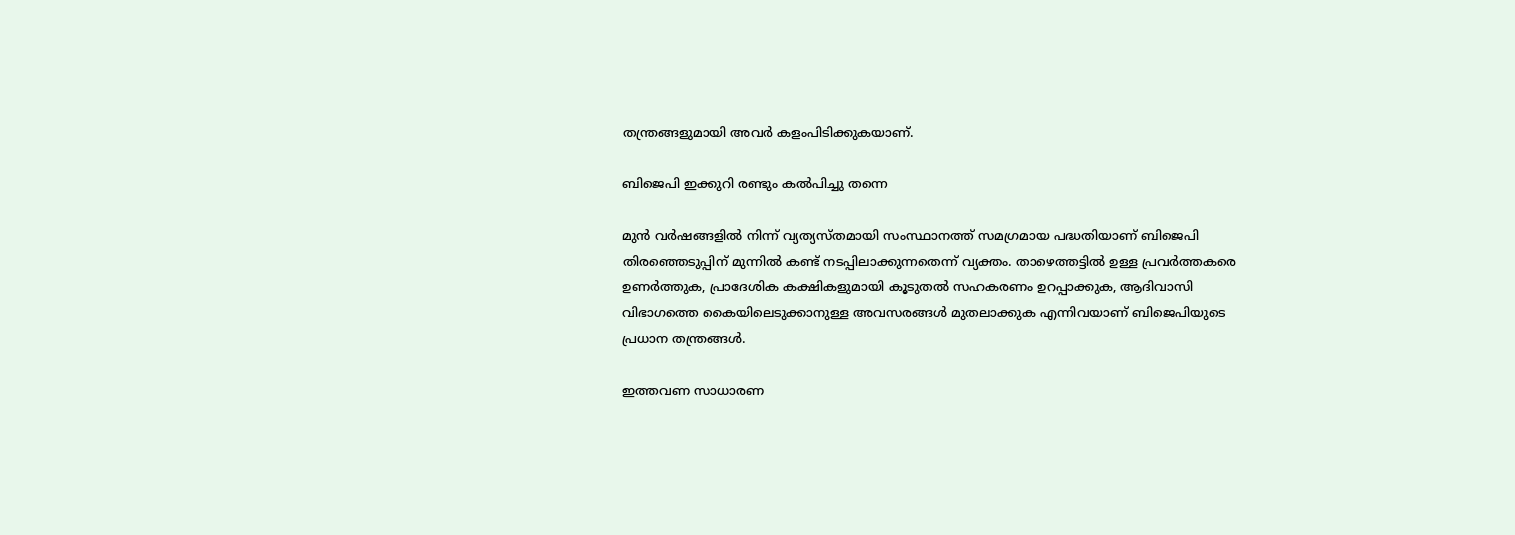തന്ത്രങ്ങളുമായി അവർ കളംപിടിക്കുകയാണ്.

ബിജെപി ഇക്കുറി രണ്ടും കൽപിച്ചു തന്നെ

മുൻ വർഷങ്ങളിൽ നിന്ന് വ്യത്യസ്‌തമായി സംസ്ഥാനത്ത് സമഗ്രമായ പദ്ധതിയാണ് ബിജെപി തിരഞ്ഞെടുപ്പിന് മുന്നിൽ കണ്ട് നടപ്പിലാക്കുന്നതെന്ന് വ്യക്തം. താഴെത്തട്ടിൽ ഉള്ള പ്രവർത്തകരെ ഉണർത്തുക, പ്രാദേശിക കക്ഷികളുമായി കൂടുതൽ സഹകരണം ഉറപ്പാക്കുക, ആദിവാസി വിഭാഗത്തെ കൈയിലെടുക്കാനുള്ള അവസരങ്ങൾ മുതലാക്കുക എന്നിവയാണ് ബിജെപിയുടെ പ്രധാന തന്ത്രങ്ങൾ.

ഇത്തവണ സാധാരണ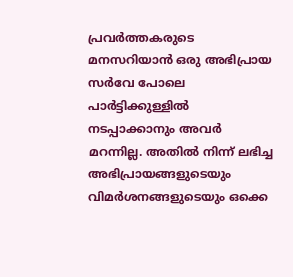പ്രവർത്തകരുടെ മനസറിയാൻ ഒരു അഭിപ്രായ സർവേ പോലെ പാർട്ടിക്കുള്ളിൽ നടപ്പാക്കാനും അവർ മറന്നില്ല. അതിൽ നിന്ന് ലഭിച്ച അഭിപ്രായങ്ങളുടെയും വിമർശനങ്ങളുടെയും ഒക്കെ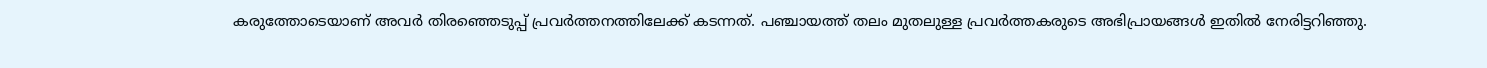കരുത്തോടെയാണ് അവർ തിരഞ്ഞെടുപ്പ് പ്രവർത്തനത്തിലേക്ക് കടന്നത്. പഞ്ചായത്ത് തലം മുതലുള്ള പ്രവർത്തകരുടെ അഭിപ്രായങ്ങൾ ഇതിൽ നേരിട്ടറിഞ്ഞു.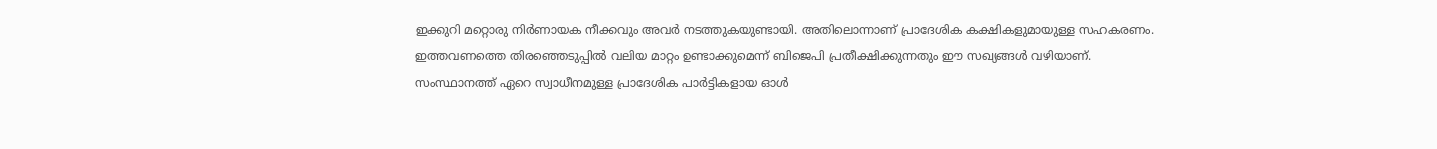ഇക്കുറി മറ്റൊരു നിർണായക നീക്കവും അവർ നടത്തുകയുണ്ടായി. അതിലൊന്നാണ് പ്രാദേശിക കക്ഷികളുമായുള്ള സഹകരണം. ഇത്തവണത്തെ തിരഞ്ഞെടുപ്പിൽ വലിയ മാറ്റം ഉണ്ടാക്കുമെന്ന് ബിജെപി പ്രതീക്ഷിക്കുന്നതും ഈ സഖ്യങ്ങൾ വഴിയാണ്. സംസ്ഥാനത്ത് ഏറെ സ്വാധീനമുള്ള പ്രാദേശിക പാർട്ടികളായ ഓൾ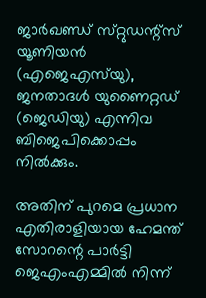ജാർഖണ്ഡ് സ്‌റ്റുഡന്റ്സ് യൂണിയൻ (എജെഎസ്‌യു), ജനതാദൾ യുണൈറ്റഡ് (ജെഡിയു) എന്നിവ ബിജെപിക്കൊപ്പം നിൽക്കും.

അതിന് പുറമെ പ്രധാന എതിരാളിയായ ഹേമന്ത് സോറന്റെ പാർട്ടി ജെഎംഎമ്മിൽ നിന്ന്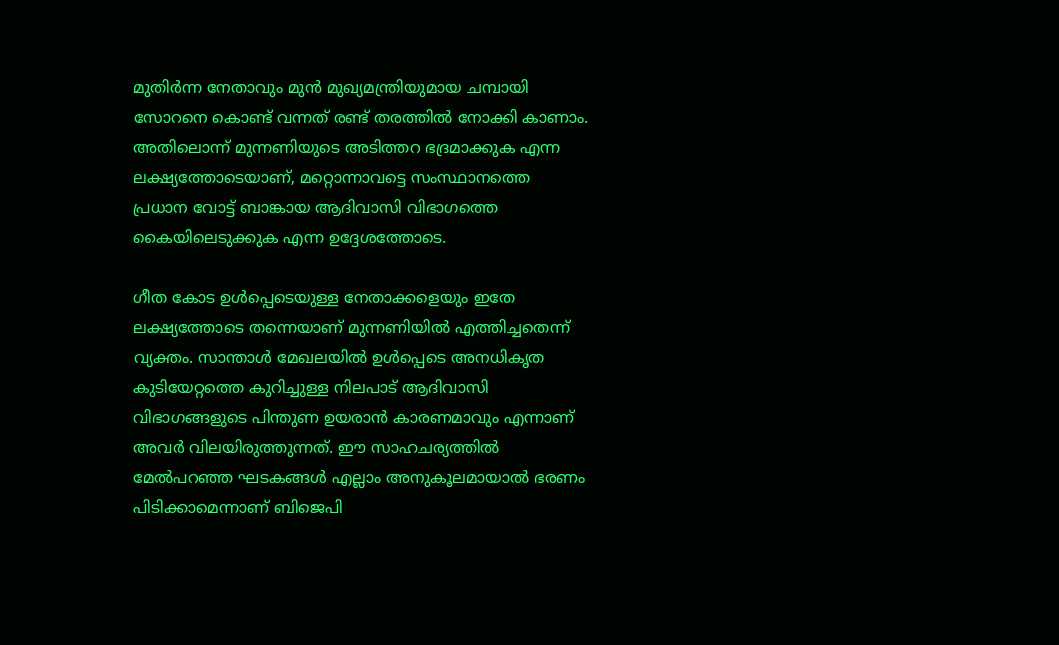മുതിർന്ന നേതാവും മുൻ മുഖ്യമന്ത്രിയുമായ ചമ്പായി സോറനെ കൊണ്ട് വന്നത് രണ്ട് തരത്തിൽ നോക്കി കാണാം. അതിലൊന്ന് മുന്നണിയുടെ അടിത്തറ ഭദ്രമാക്കുക എന്ന ലക്ഷ്യത്തോടെയാണ്, മറ്റൊന്നാവട്ടെ സംസ്ഥാനത്തെ പ്രധാന വോട്ട് ബാങ്കായ ആദിവാസി വിഭാഗത്തെ കൈയിലെടുക്കുക എന്ന ഉദ്ദേശത്തോടെ.

ഗീത കോട ഉൾപ്പെടെയുള്ള നേതാക്കളെയും ഇതേ ലക്ഷ്യത്തോടെ തന്നെയാണ് മുന്നണിയിൽ എത്തിച്ചതെന്ന് വ്യക്തം. സാന്താൾ മേഖലയിൽ ഉൾപ്പെടെ അനധികൃത കുടിയേറ്റത്തെ കുറിച്ചുള്ള നിലപാട് ആദിവാസി വിഭാഗങ്ങളുടെ പിന്തുണ ഉയരാൻ കാരണമാവും എന്നാണ് അവർ വിലയിരുത്തുന്നത്. ഈ സാഹചര്യത്തിൽ മേൽപറഞ്ഞ ഘടകങ്ങൾ എല്ലാം അനുകൂലമായാൽ ഭരണം പിടിക്കാമെന്നാണ് ബിജെപി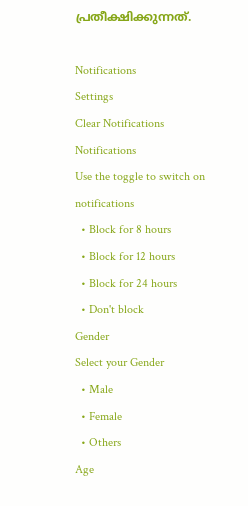പ്രതീക്ഷിക്കുന്നത്.

Notifications
Settings
Clear Notifications
Notifications
Use the toggle to switch on notifications
  • Block for 8 hours
  • Block for 12 hours
  • Block for 24 hours
  • Don't block
Gender
Select your Gender
  • Male
  • Female
  • Others
Age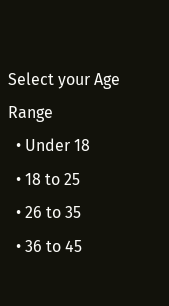Select your Age Range
  • Under 18
  • 18 to 25
  • 26 to 35
  • 36 to 45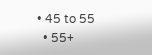• 45 to 55
  • 55+